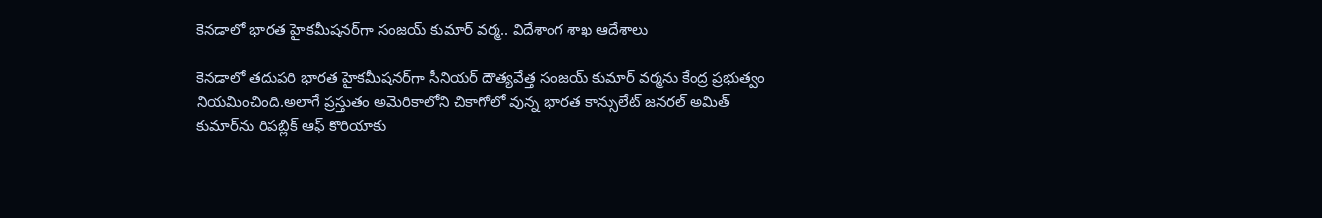కెనడాలో భారత హైకమీషనర్‌గా సంజయ్ కుమార్ వర్మ.. విదేశాంగ శాఖ ఆదేశాలు

కెనడాలో తదుపరి భారత హైకమీషనర్‌గా సీనియర్ దౌత్యవేత్త సంజయ్ కుమార్ వర్మను కేంద్ర ప్రభుత్వం నియమించింది.అలాగే ప్రస్తుతం అమెరికాలోని చికాగోలో వున్న భారత కాన్సులేట్ జనరల్ అమిత్ కుమార్‌ను రిపబ్లిక్ ఆఫ్ కొరియాకు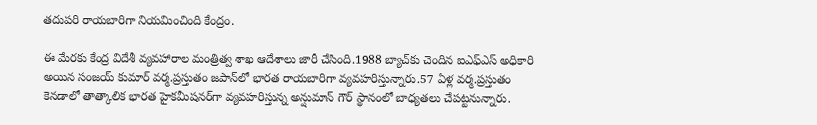తదుపరి రాయబారిగా నియమించింది కేంద్రం.

ఈ మేరకు కేంద్ర విదేశీ వ్యవహారాల మంత్రిత్వ శాఖ ఆదేశాలు జారీ చేసింది.1988 బ్యాచ్‌కు చెందిన ఐఎఫ్ఎస్ అధికారి అయిన సంజయ్ కుమార్ వర్మ.ప్రస్తుతం జపాన్‌లో భారత రాయబారిగా వ్యవహరిస్తున్నారు.57 ఏళ్ల వర్మ.ప్రస్తుతం కెనడాలో తాత్కాలిక భారత హైకమీషనర్‌గా వ్యవహరిస్తున్న అన్షుమాన్ గౌర్ స్థానంలో బాధ్యతలు చేపట్టనున్నారు.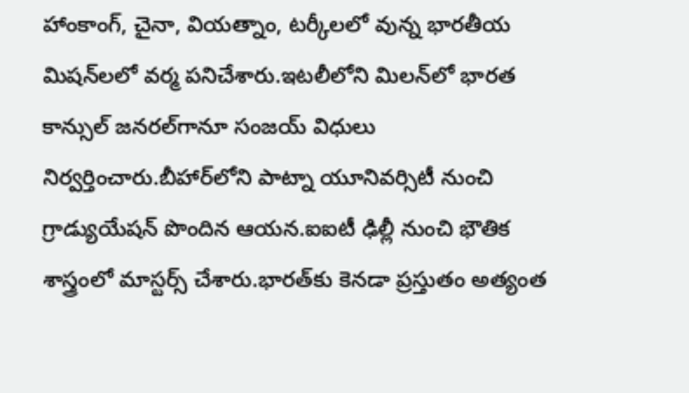హాంకాంగ్, చైనా, వియత్నాం, టర్కీలలో వున్న భారతీయ మిషన్‌లలో వర్మ పనిచేశారు.ఇటలీలోని మిలన్‌లో భారత కాన్సుల్ జనరల్‌గానూ సంజయ్ విధులు నిర్వర్తించారు.బీహార్‌లోని పాట్నా యూనివర్సిటీ నుంచి గ్రాడ్యుయేషన్ పొందిన ఆయన.ఐఐటీ ఢిల్లీ నుంచి భౌతిక శాస్త్రంలో మాస్టర్స్ చేశారు.భారత్‌కు కెనడా ప్రస్తుతం అత్యంత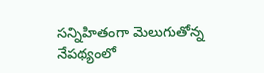సన్నిహితంగా మెలుగుతోన్న నేపథ్యంలో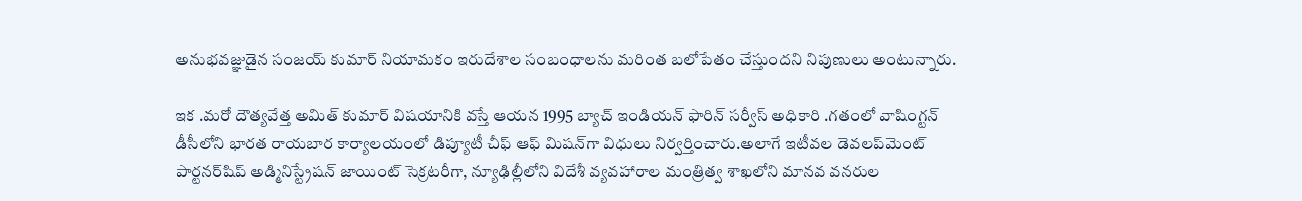అనుభవజ్ఞుడైన సంజయ్ కుమార్ నియామకం ఇరుదేశాల సంబంధాలను మరింత బలోపేతం చేస్తుందని నిపుణులు అంటున్నారు.

ఇక .మరో దౌత్యవేత్త అమిత్ కుమార్ విషయానికి వస్తే ఆయన 1995 బ్యాచ్ ఇండియన్ ఫారిన్ సర్వీస్ అధికారి .గతంలో వాషింగ్టన్ డీసీలోని భారత రాయబార కార్యాలయంలో డిప్యూటీ చీఫ్ ఆఫ్ మిషన్‌గా విధులు నిర్వర్తించారు.అలాగే ఇటీవల డెవలప్‌మెంట్ పార్టనర్‌షిప్ అడ్మినిస్ట్రేషన్ జాయింట్ సెక్రటరీగా, న్యూఢిల్లీలోని విదేశీ వ్యవహారాల మంత్రిత్వ శాఖలోని మానవ వనరుల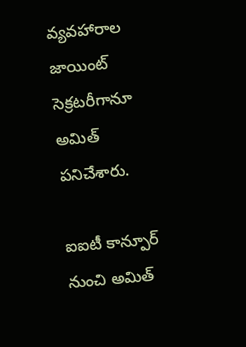వ్యవహారాల జాయింట్ సెక్రటరీగానూ అమిత్ పనిచేశారు.

ఐఐటీ కాన్పూర్ నుంచి అమిత్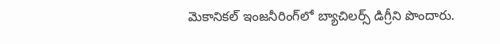మెకానికల్ ఇంజనీరింగ్‌లో బ్యాచిలర్స్ డిగ్రీని పొందారు.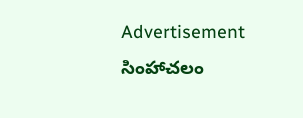Advertisement
సింహాచలం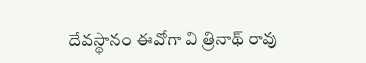దేవస్థానం ఈవోగా వి త్రినాథ్ రావు